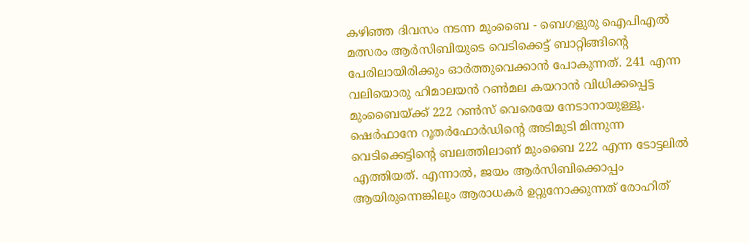കഴിഞ്ഞ ദിവസം നടന്ന മുംബൈ - ബെഗളുരു ഐപിഎൽ മത്സരം ആർസിബിയുടെ വെടിക്കെട്ട് ബാറ്റിങ്ങിന്റെ പേരിലായിരിക്കും ഓർത്തുവെക്കാൻ പോകുന്നത്. 241 എന്ന വലിയൊരു ഹിമാലയൻ റൺമല കയറാൻ വിധിക്കപ്പെട്ട മുംബൈയ്ക്ക് 222 റൺസ് വെരെയേ നേടാനായുള്ളൂ. ഷെർഫാനേ റൂതർഫോർഡിന്റെ അടിമുടി മിന്നുന്ന വെടിക്കെട്ടിന്റെ ബലത്തിലാണ് മുംബൈ 222 എന്ന ടോട്ടലിൽ എത്തിയത്. എന്നാൽ, ജയം ആർസിബിക്കൊപ്പം ആയിരുന്നെങ്കിലും ആരാധകർ ഉറ്റുനോക്കുന്നത് രോഹിത്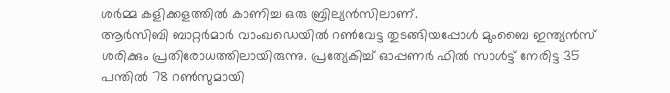ശർമ്മ കളിക്കളത്തിൽ കാണിച്ച ഒരു ബ്രില്യൻസിലാണ്.
ആർസിബി ബാറ്റർമാർ വാംഖഡെയിൽ റൺവേട്ട തുടങ്ങിയപ്പോൾ മുംബൈ ഇന്ത്യൻസ് ശരിക്കും പ്രതിരോധത്തിലായിരുന്നു. പ്രത്യേകിച്ച് ഓപ്പണർ ഫിൽ സാൾട്ട് നേരിട്ട 35 പന്തിൽ 78 റൺസുമായി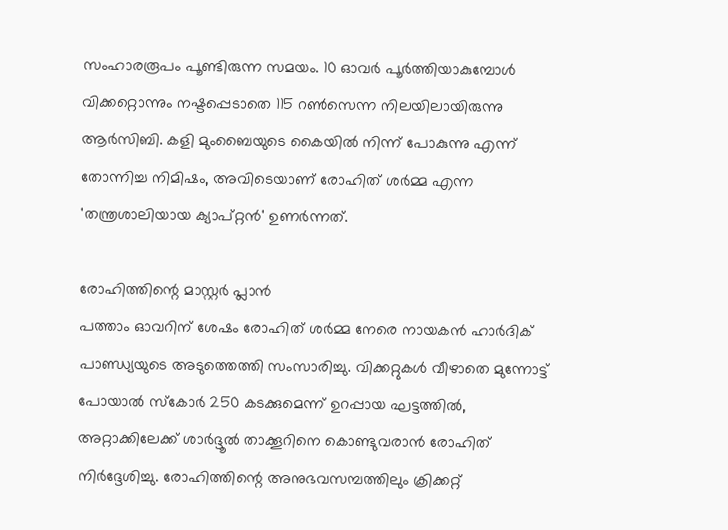സംഹാരരൂപം പൂണ്ടിരുന്ന സമയം. 10 ഓവർ പൂർത്തിയാകുമ്പോൾ വിക്കറ്റൊന്നും നഷ്ടപ്പെടാതെ 115 റൺസെന്ന നിലയിലായിരുന്നു ആർസിബി. കളി മുംബൈയുടെ കൈയിൽ നിന്ന് പോകുന്നു എന്ന് തോന്നിച്ച നിമിഷം, അവിടെയാണ് രോഹിത് ശർമ്മ എന്ന 'തന്ത്രശാലിയായ ക്യാപ്റ്റൻ' ഉണർന്നത്.

രോഹിത്തിന്റെ മാസ്റ്റർ പ്ലാൻ
പത്താം ഓവറിന് ശേഷം രോഹിത് ശർമ്മ നേരെ നായകൻ ഹാർദിക് പാണ്ഡ്യയുടെ അടുത്തെത്തി സംസാരിച്ചു. വിക്കറ്റുകൾ വീഴാതെ മുന്നോട്ട് പോയാൽ സ്കോർ 250 കടക്കുമെന്ന് ഉറപ്പായ ഘട്ടത്തിൽ, അറ്റാക്കിലേക്ക് ശാർദ്ദൂൽ താക്കൂറിനെ കൊണ്ടുവരാൻ രോഹിത് നിർദ്ദേശിച്ചു. രോഹിത്തിന്റെ അനുഭവസമ്പത്തിലും ക്രിക്കറ്റ്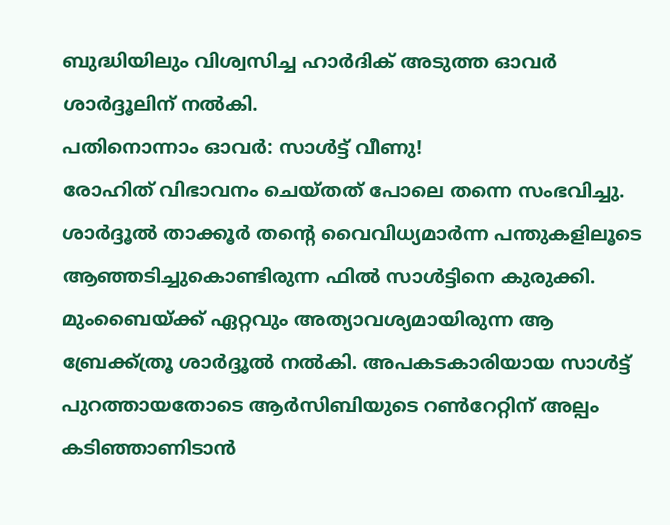ബുദ്ധിയിലും വിശ്വസിച്ച ഹാർദിക് അടുത്ത ഓവർ ശാർദ്ദൂലിന് നൽകി.
പതിനൊന്നാം ഓവർ: സാൾട്ട് വീണു!
രോഹിത് വിഭാവനം ചെയ്തത് പോലെ തന്നെ സംഭവിച്ചു. ശാർദ്ദൂൽ താക്കൂർ തന്റെ വൈവിധ്യമാർന്ന പന്തുകളിലൂടെ ആഞ്ഞടിച്ചുകൊണ്ടിരുന്ന ഫിൽ സാൾട്ടിനെ കുരുക്കി. മുംബൈയ്ക്ക് ഏറ്റവും അത്യാവശ്യമായിരുന്ന ആ ബ്രേക്ക്ത്രൂ ശാർദ്ദൂൽ നൽകി. അപകടകാരിയായ സാൾട്ട് പുറത്തായതോടെ ആർസിബിയുടെ റൺറേറ്റിന് അല്പം കടിഞ്ഞാണിടാൻ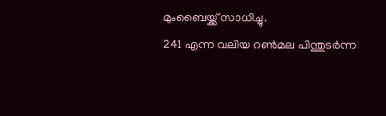മുംബൈയ്ക്ക് സാധിച്ചു.
241 എന്ന വലിയ റൺമല പിന്തുടർന്ന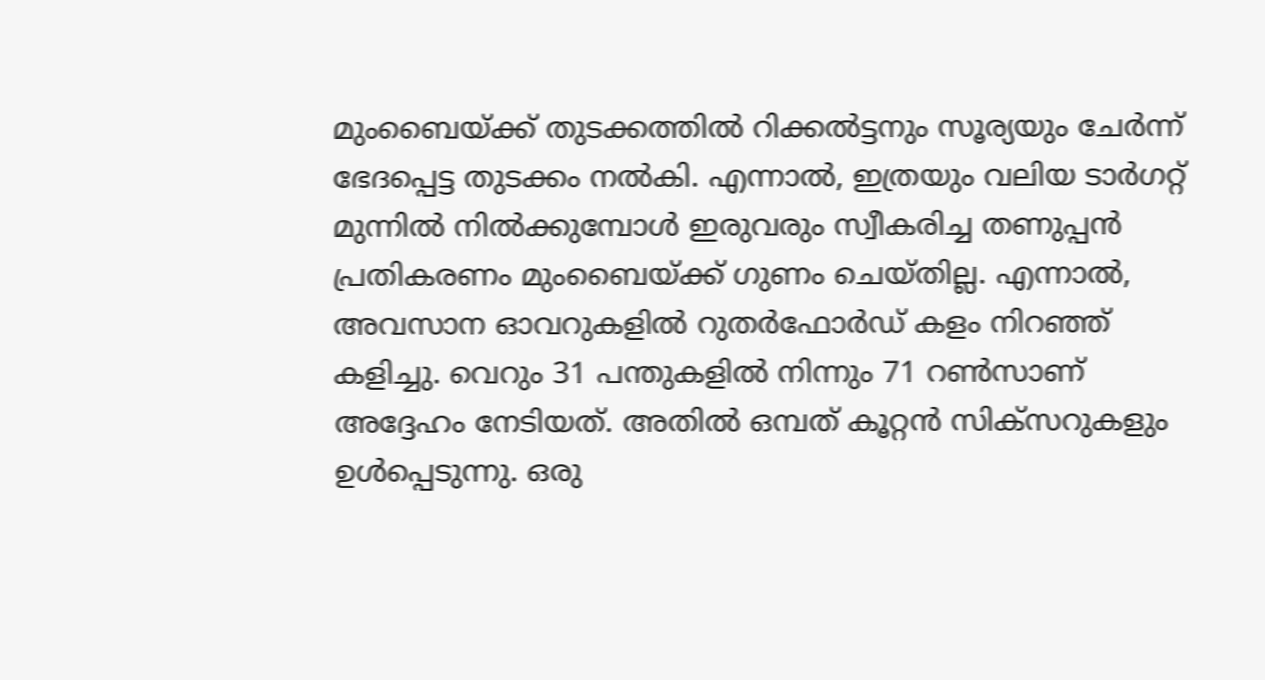മുംബൈയ്ക്ക് തുടക്കത്തിൽ റിക്കൽട്ടനും സൂര്യയും ചേർന്ന് ഭേദപ്പെട്ട തുടക്കം നൽകി. എന്നാൽ, ഇത്രയും വലിയ ടാർഗറ്റ് മുന്നിൽ നിൽക്കുമ്പോൾ ഇരുവരും സ്വീകരിച്ച തണുപ്പൻ പ്രതികരണം മുംബൈയ്ക്ക് ഗുണം ചെയ്തില്ല. എന്നാൽ, അവസാന ഓവറുകളിൽ റുതർഫോർഡ് കളം നിറഞ്ഞ് കളിച്ചു. വെറും 31 പന്തുകളിൽ നിന്നും 71 റൺസാണ് അദ്ദേഹം നേടിയത്. അതിൽ ഒമ്പത് കൂറ്റൻ സിക്സറുകളും ഉൾപ്പെടുന്നു. ഒരു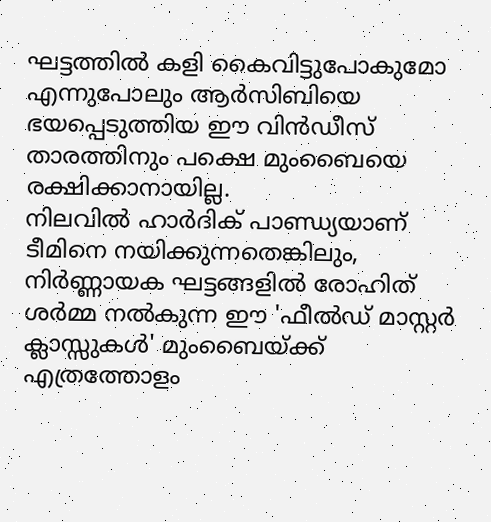ഘട്ടത്തിൽ കളി കൈവിട്ടുപോകുമോ എന്നുപോലും ആർസിബിയെ ഭയപ്പെടുത്തിയ ഈ വിൻഡീസ് താരത്തിനും പക്ഷെ മുംബൈയെ രക്ഷിക്കാനായില്ല.
നിലവിൽ ഹാർദിക് പാണ്ഡ്യയാണ് ടീമിനെ നയിക്കുന്നതെങ്കിലും, നിർണ്ണായക ഘട്ടങ്ങളിൽ രോഹിത് ശർമ്മ നൽകുന്ന ഈ 'ഫീൽഡ് മാസ്റ്റർ ക്ലാസ്സുകൾ' മുംബൈയ്ക്ക് എത്രത്തോളം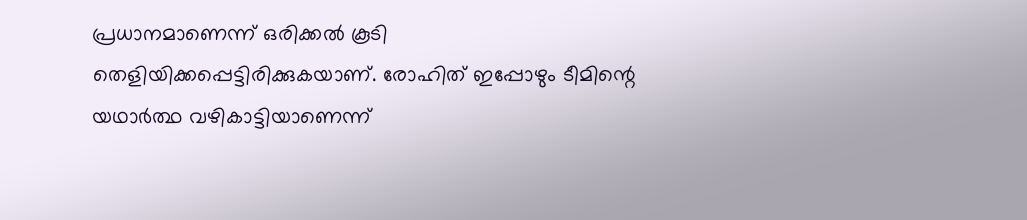പ്രധാനമാണെന്ന് ഒരിക്കൽ കൂടി തെളിയിക്കപ്പെട്ടിരിക്കുകയാണ്. രോഹിത് ഇപ്പോഴും ടീമിന്റെ യഥാർത്ഥ വഴികാട്ടിയാണെന്ന്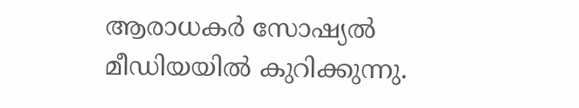ആരാധകർ സോഷ്യൽ മീഡിയയിൽ കുറിക്കുന്നു.